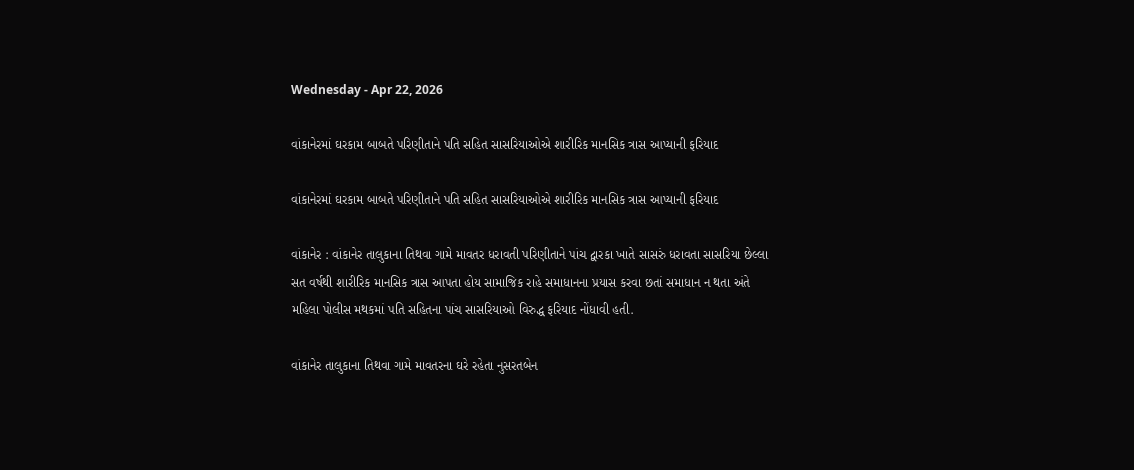Wednesday - Apr 22, 2026

વાંકાનેરમાં ઘરકામ બાબતે પરિણીતાને પતિ સહિત સાસરિયાઓએ શારીરિક માનસિક ત્રાસ આપ્યાની ફરિયાદ

વાંકાનેરમાં ઘરકામ બાબતે પરિણીતાને પતિ સહિત સાસરિયાઓએ શારીરિક માનસિક ત્રાસ આપ્યાની ફરિયાદ

વાંકાનેર : વાંકાનેર તાલુકાના તિથવા ગામે માવતર ધરાવતી પરિણીતાને પાંચ દ્વારકા ખાતે સાસરું ધરાવતા સાસરિયા છેલ્લા સત વર્ષથી શારીરિક માનસિક ત્રાસ આપતા હોય સામાજિક રાહે સમાધાનના પ્રયાસ કરવા છતાં સમાધાન ન થતા અંતે મહિલા પોલીસ મથકમાં પતિ સહિતના પાંચ સાસરિયાઓ વિરુદ્ધ ફરિયાદ નોંધાવી હતી.

વાંકાનેર તાલુકાના તિથવા ગામે માવતરના ઘરે રહેતા નુસરતબેન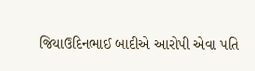જિયાઉદિનભાઈ બાદીએ આરોપી એવા પતિ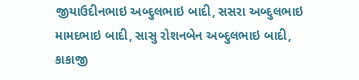જીયાઉદીનભાઇ અબ્દુલભાઇ બાદી, સસરા અબ્દુલભાઇ મામદભાઇ બાદી, સાસુ રોશનબેન અબ્દુલભાઇ બાદી, કાકાજી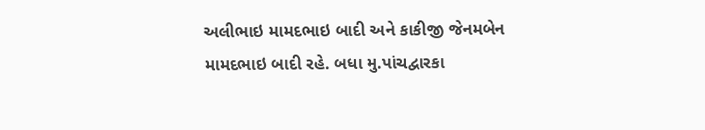અલીભાઇ મામદભાઇ બાદી અને કાકીજી જેનમબેન મામદભાઇ બાદી રહે. બધા મુ.પાંચદ્વારકા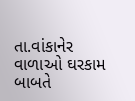તા.વાંકાનેર વાળાઓ ઘરકામ બાબતે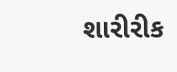શારીરીક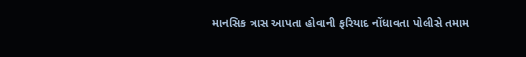માનસિક ત્રાસ આપતા હોવાની ફરિયાદ નોંધાવતા પોલીસે તમામ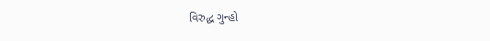વિરુદ્ધ ગુન્હો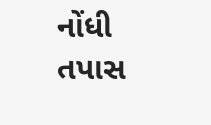નોંધી તપાસ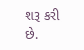શરૂ કરી છે.